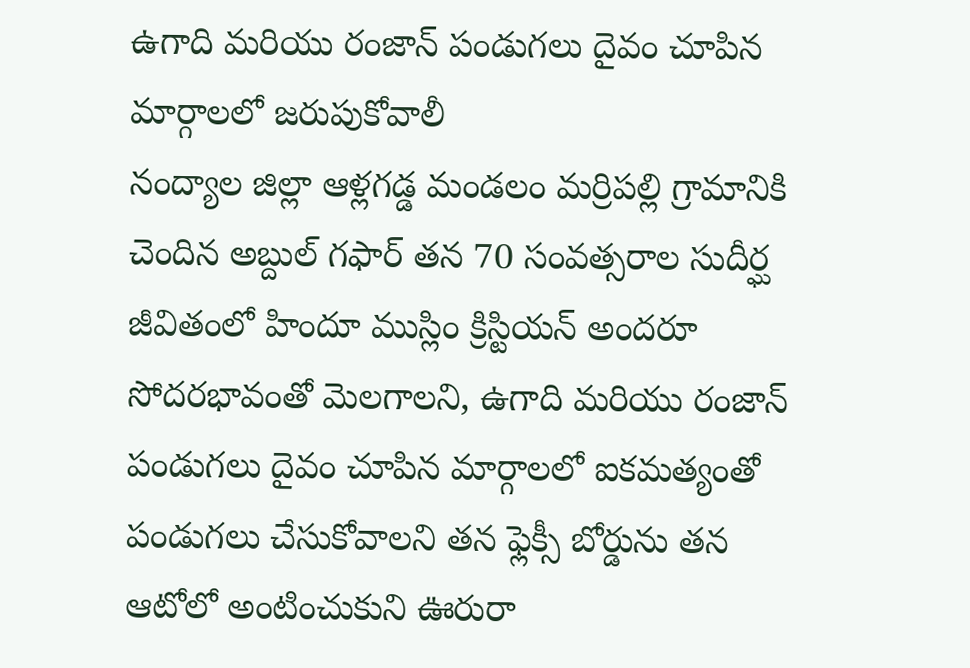ఉగాది మరియు రంజాన్ పండుగలు దైవం చూపిన మార్గాలలో జరుపుకోవాలీ
నంద్యాల జిల్లా ఆళ్లగడ్డ మండలం మర్రిపల్లి గ్రామానికి చెందిన అబ్దుల్ గఫార్ తన 70 సంవత్సరాల సుదీర్ఘ జీవితంలో హిందూ ముస్లిం క్రిస్టియన్ అందరూ సోదరభావంతో మెలగాలని, ఉగాది మరియు రంజాన్ పండుగలు దైవం చూపిన మార్గాలలో ఐకమత్యంతో పండుగలు చేసుకోవాలని తన ఫ్లెక్సీ బోర్డును తన ఆటోలో అంటించుకుని ఊరురా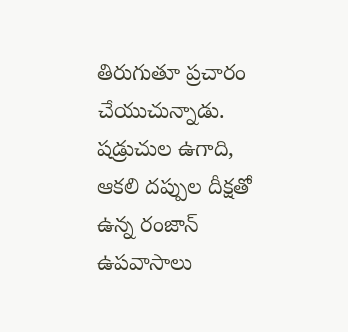తిరుగుతూ ప్రచారం చేయుచున్నాడు. షడ్రుచుల ఉగాది, ఆకలి దప్పుల దీక్షతో ఉన్న రంజాన్ ఉపవాసాలు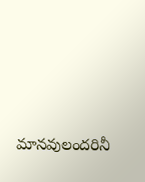మానవులందరినీ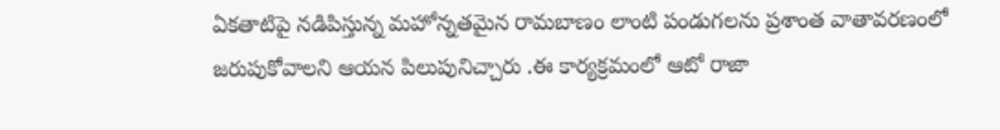ఏకతాటిపై నడిపిస్తున్న మహోన్నతమైన రామబాణం లాంటి పండుగలను ప్రశాంత వాతావరణంలో జరుపుకోవాలని ఆయన పిలుపునిచ్చారు .ఈ కార్యక్రమంలో ఆటో రాజా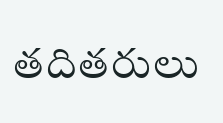తదితరులు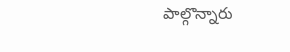పాల్గొన్నారు